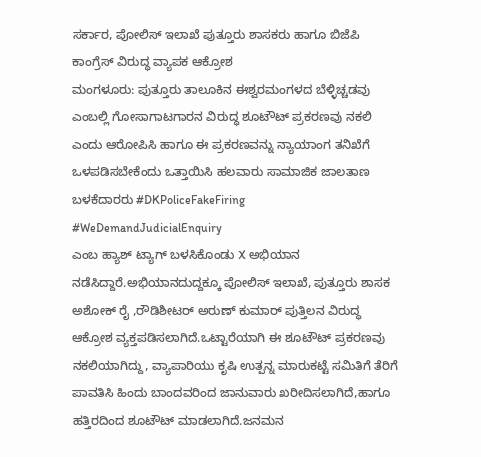ಸರ್ಕಾರ, ಪೋಲಿಸ್ ಇಲಾಖೆ ಪುತ್ತೂರು ಶಾಸಕರು ಹಾಗೂ ಬಿಜೆಪಿ ಕಾಂಗ್ರೆಸ್ ವಿರುದ್ಧ ವ್ಯಾಪಕ ಆಕ್ರೋಶ
ಮಂಗಳೂರು: ಪುತ್ತೂರು ತಾಲೂಕಿನ ಈಶ್ವರಮಂಗಳದ ಬೆಳ್ಳಿಚ್ಚಡವು ಎಂಬಲ್ಲಿ ಗೋಸಾಗಾಟಗಾರನ ವಿರುದ್ಧ ಶೂಟೌಟ್ ಪ್ರಕರಣವು ನಕಲಿ ಎಂದು ಆರೋಪಿಸಿ ಹಾಗೂ ಈ ಪ್ರಕರಣವನ್ನು ನ್ಯಾಯಾಂಗ ತನಿಖೆಗೆ ಒಳಪಡಿಸಬೇಕೆಂದು ಒತ್ತಾಯಿಸಿ ಹಲವಾರು ಸಾಮಾಜಿಕ ಜಾಲತಾಣ ಬಳಕೆದಾರರು #DKPoliceFakeFiring
#WeDemandJudicialEnquiry
ಎಂಬ ಹ್ಯಾಶ್ ಟ್ಯಾಗ್ ಬಳಸಿಕೊಂಡು X ಅಭಿಯಾನ ನಡೆಸಿದ್ದಾರೆ.ಅಭಿಯಾನದುದ್ದಕ್ಕೂ ಪೋಲಿಸ್ ಇಲಾಖೆ, ಪುತ್ತೂರು ಶಾಸಕ ಅಶೋಕ್ ರೈ ,ರೌಡಿಶೀಟರ್ ಅರುಣ್ ಕುಮಾರ್ ಪುತ್ತಿಲನ ವಿರುದ್ಧ ಆಕ್ರೋಶ ವ್ಯಕ್ತಪಡಿಸಲಾಗಿದೆ.ಒಟ್ಟಾರೆಯಾಗಿ ಈ ಶೂಟೌಟ್ ಪ್ರಕರಣವು ನಕಲಿಯಾಗಿದ್ದು, ವ್ಯಾಪಾರಿಯು ಕೃಷಿ ಉತ್ಪನ್ನ ಮಾರುಕಟ್ಟೆ ಸಮಿತಿಗೆ ತೆರಿಗೆ ಪಾವತಿಸಿ ಹಿಂದು ಬಾಂದವರಿಂದ ಜಾನುವಾರು ಖರೀದಿಸಲಾಗಿದೆ,ಹಾಗೂ ಹತ್ತಿರದಿಂದ ಶೂಟೌಟ್ ಮಾಡಲಾಗಿದೆ.ಜನಮನ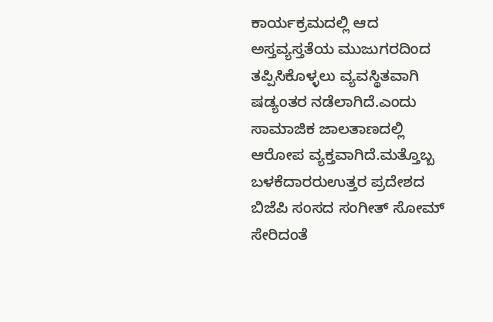ಕಾರ್ಯಕ್ರಮದಲ್ಲಿ ಆದ ಅಸ್ತವ್ಯಸ್ತತೆಯ ಮುಜುಗರದಿಂದ ತಪ್ಪಿಸಿಕೊಳ್ಳಲು ವ್ಯವಸ್ಥಿತವಾಗಿ ಷಡ್ಯಂತರ ನಡೆಲಾಗಿದೆ.ಎಂದು ಸಾಮಾಜಿಕ ಜಾಲತಾಣದಲ್ಲಿ ಆರೋಪ ವ್ಯಕ್ತವಾಗಿದೆ.ಮತ್ತೊಬ್ಬ ಬಳಕೆದಾರರುಉತ್ತರ ಪ್ರದೇಶದ ಬಿಜೆಪಿ ಸಂಸದ ಸಂಗೀತ್ ಸೋಮ್ ಸೇರಿದಂತೆ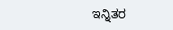ಇನ್ನಿತರ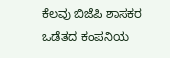ಕೆಲವು ಬಿಜೆಪಿ ಶಾಸಕರ ಒಡೆತದ ಕಂಪನಿಯ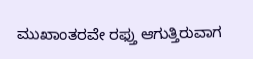ಮುಖಾಂತರವೇ ರಫ್ತು ಆಗುತ್ತಿರುವಾಗ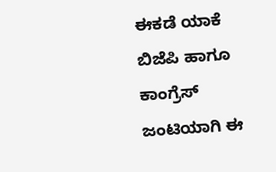ಈಕಡೆ ಯಾಕೆ ಬಿಜೆಪಿ ಹಾಗೂ ಕಾಂಗ್ರೆಸ್ ಜಂಟಿಯಾಗಿ ಈ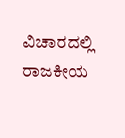ವಿಚಾರದಲ್ಲಿ ರಾಜಕೀಯ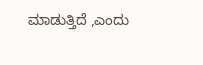ಮಾಡುತ್ತಿದೆ ,ಎಂದು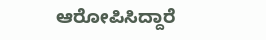ಆರೋಪಿಸಿದ್ದಾರೆ